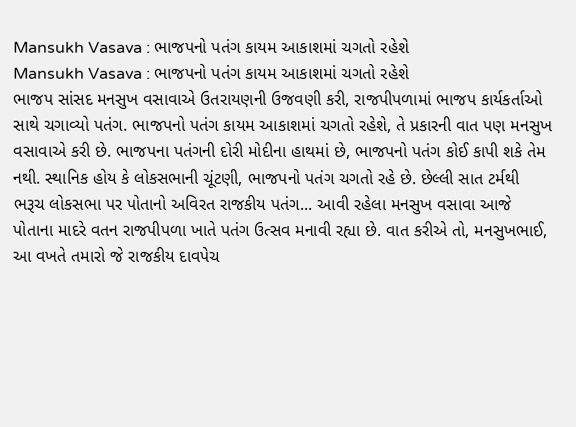Mansukh Vasava : ભાજપનો પતંગ કાયમ આકાશમાં ચગતો રહેશે
Mansukh Vasava : ભાજપનો પતંગ કાયમ આકાશમાં ચગતો રહેશે
ભાજપ સાંસદ મનસુખ વસાવાએ ઉતરાયણની ઉજવણી કરી, રાજપીપળામાં ભાજપ કાર્યકર્તાઓ સાથે ચગાવ્યો પતંગ. ભાજપનો પતંગ કાયમ આકાશમાં ચગતો રહેશે, તે પ્રકારની વાત પણ મનસુખ વસાવાએ કરી છે. ભાજપના પતંગની દોરી મોદીના હાથમાં છે, ભાજપનો પતંગ કોઈ કાપી શકે તેમ નથી. સ્થાનિક હોય કે લોકસભાની ચૂંટણી, ભાજપનો પતંગ ચગતો રહે છે. છેલ્લી સાત ટર્મથી ભરૂચ લોકસભા પર પોતાનો અવિરત રાજકીય પતંગ... આવી રહેલા મનસુખ વસાવા આજે પોતાના માદરે વતન રાજપીપળા ખાતે પતંગ ઉત્સવ મનાવી રહ્યા છે. વાત કરીએ તો, મનસુખભાઈ, આ વખતે તમારો જે રાજકીય દાવપેચ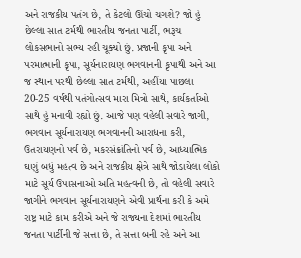અને રાજકીય પતંગ છે, તે કેટલો ઊંચો ચગશે? જો હું છેલ્લા સાત ટર્મથી ભારતીય જનતા પાર્ટી, ભરૂચ લોકસભાનો સભ્ય રહી ચૂક્યો છું. પ્રજાની કૃપા અને પરમાત્માની કૃપા, સૂર્યનારાયણ ભગવાનની કૃપાથી અને આ જ સ્થાન પરથી છેલ્લા સાત ટર્મથી, અહીંયા પાછલા 20-25 વર્ષથી પતંગોત્સવ મારા મિત્રો સાથે, કાર્યકર્તાઓ સાથે હું મનાવી રહ્યો છું. આજે પણ વહેલી સવારે જાગી, ભગવાન સૂર્યનારાયણ ભગવાનની આરાધના કરી, ઉતરાયણનો પર્વ છે, મકરસંક્રાંતિનો પર્વ છે, આધ્યાત્મિક ઘણું બધું મહત્વ છે અને રાજકીય ક્ષેત્રે સાથે જોડાયેલા લોકો માટે સૂર્ય ઉપાસનાઓ અતિ મહત્વની છે, તો વહેલી સવારે જાગીને ભગવાન સૂર્યનારાયણને એવી પ્રાર્થના કરી કે અમે રાષ્ટ્ર માટે કામ કરીએ અને જે રાજ્યના દેશમાં ભારતીય જનતા પાર્ટીની જે સત્તા છે, તે સત્તા બની રહે અને આ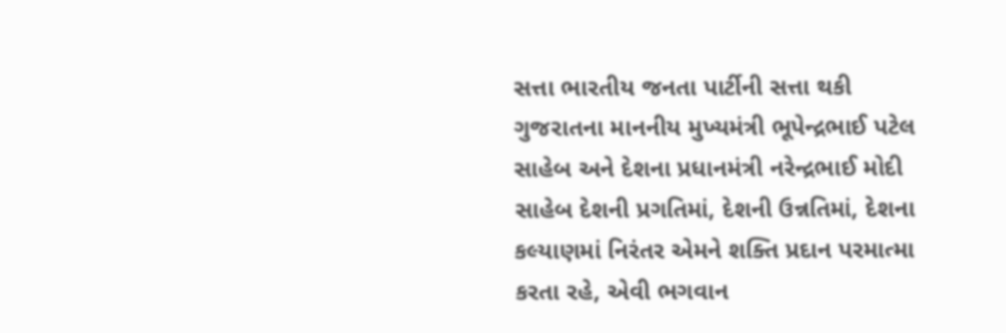સત્તા ભારતીય જનતા પાર્ટીની સત્તા થકી ગુજરાતના માનનીય મુખ્યમંત્રી ભૂપેન્દ્રભાઈ પટેલ સાહેબ અને દેશના પ્રધાનમંત્રી નરેન્દ્રભાઈ મોદી સાહેબ દેશની પ્રગતિમાં, દેશની ઉન્નતિમાં, દેશના કલ્યાણમાં નિરંતર એમને શક્તિ પ્રદાન પરમાત્મા કરતા રહે, એવી ભગવાન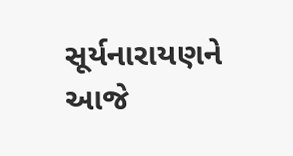સૂર્યનારાયણને આજે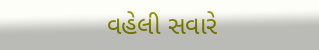વહેલી સવારે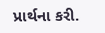પ્રાર્થના કરી.